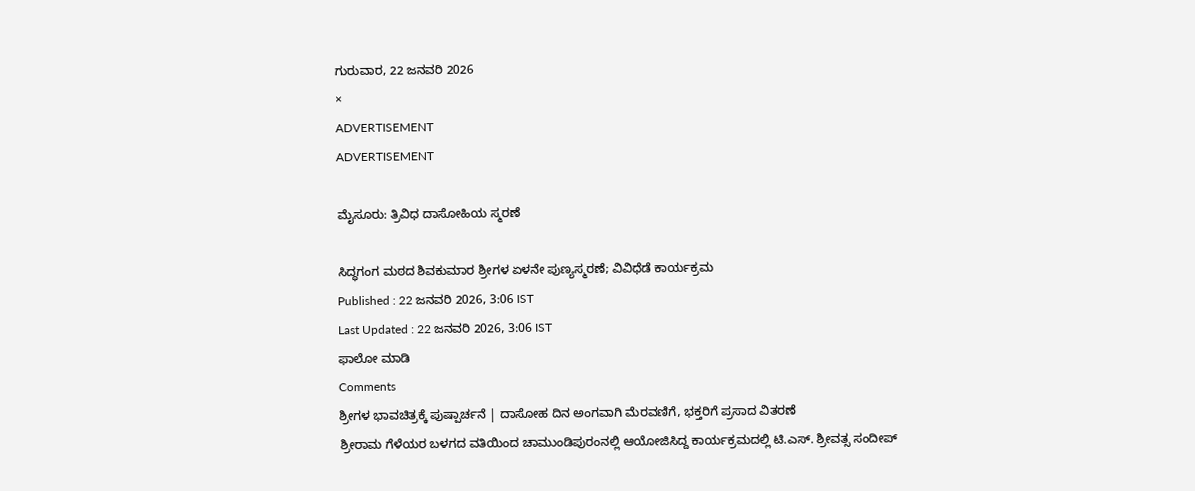ಗುರುವಾರ, 22 ಜನವರಿ 2026
×
ADVERTISEMENT
ADVERTISEMENT

ಮೈಸೂರು: ತ್ರಿವಿಧ ದಾಸೋಹಿಯ ಸ್ಮರಣೆ

ಸಿದ್ಧಗಂಗ ಮಠದ ಶಿವಕುಮಾರ ಶ್ರೀಗಳ ಏಳನೇ ಪುಣ್ಯಸ್ಮರಣೆ; ವಿವಿಧೆಡೆ ಕಾರ್ಯಕ್ರಮ
Published : 22 ಜನವರಿ 2026, 3:06 IST
Last Updated : 22 ಜನವರಿ 2026, 3:06 IST
ಫಾಲೋ ಮಾಡಿ
Comments
ಶ್ರೀಗಳ ಭಾವಚಿತ್ರಕ್ಕೆ ಪುಷ್ಪಾರ್ಚನೆ | ದಾಸೋಹ ದಿನ ಅಂಗವಾಗಿ ಮೆರವಣಿಗೆ, ಭಕ್ತರಿಗೆ ಪ್ರಸಾದ ವಿತರಣೆ
ಶ್ರೀರಾಮ ಗೆಳೆಯರ ಬಳಗದ ವತಿಯಿಂದ ಚಾಮುಂಡಿಪುರಂನಲ್ಲಿ ಆಯೋಜಿಸಿದ್ದ ಕಾರ್ಯಕ್ರಮದಲ್ಲಿ ಟಿ.ಎಸ್. ಶ್ರೀವತ್ಸ ಸಂದೀಪ್‌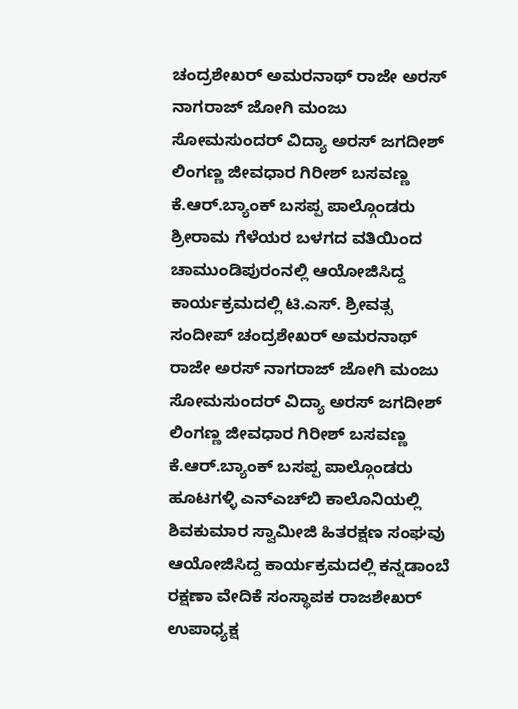ಚಂದ್ರಶೇಖರ್‌ ಅಮರನಾಥ್‌ ರಾಜೇ ಅರಸ್‌ ನಾಗರಾಜ್‌ ಜೋಗಿ ಮಂಜು ಸೋಮಸುಂದರ್‌ ವಿದ್ಯಾ ಅರಸ್‌ ಜಗದೀಶ್‌ ಲಿಂಗಣ್ಣ ಜೀವಧಾರ ಗಿರೀಶ್‌ ಬಸವಣ್ಣ ಕೆ.ಆರ್‌.ಬ್ಯಾಂಕ್‌ ಬಸಪ್ಪ ಪಾಲ್ಗೊಂಡರು
ಶ್ರೀರಾಮ ಗೆಳೆಯರ ಬಳಗದ ವತಿಯಿಂದ ಚಾಮುಂಡಿಪುರಂನಲ್ಲಿ ಆಯೋಜಿಸಿದ್ದ ಕಾರ್ಯಕ್ರಮದಲ್ಲಿ ಟಿ.ಎಸ್. ಶ್ರೀವತ್ಸ ಸಂದೀಪ್‌ ಚಂದ್ರಶೇಖರ್‌ ಅಮರನಾಥ್‌ ರಾಜೇ ಅರಸ್‌ ನಾಗರಾಜ್‌ ಜೋಗಿ ಮಂಜು ಸೋಮಸುಂದರ್‌ ವಿದ್ಯಾ ಅರಸ್‌ ಜಗದೀಶ್‌ ಲಿಂಗಣ್ಣ ಜೀವಧಾರ ಗಿರೀಶ್‌ ಬಸವಣ್ಣ ಕೆ.ಆರ್‌.ಬ್ಯಾಂಕ್‌ ಬಸಪ್ಪ ಪಾಲ್ಗೊಂಡರು
ಹೂಟಗಳ್ಳಿ ಎನ್‌ಎಚ್‌ಬಿ ಕಾಲೊನಿಯಲ್ಲಿ ಶಿವಕುಮಾರ ಸ್ವಾಮೀಜಿ ಹಿತರಕ್ಷಣ ಸಂಘವು ಆಯೋಜಿಸಿದ್ದ ಕಾರ್ಯಕ್ರಮದಲ್ಲಿ ಕನ್ನಡಾಂಬೆ ರಕ್ಷಣಾ ವೇದಿಕೆ ಸಂಸ್ಥಾಪಕ ರಾಜಶೇಖರ್  ಉಪಾಧ್ಯಕ್ಷ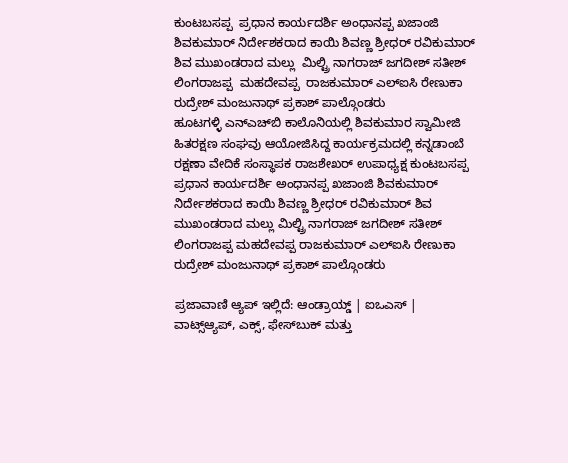ಕುಂಟಬಸಪ್ಪ  ಪ್ರಧಾನ ಕಾರ್ಯದರ್ಶಿ ಅಂಧಾನಪ್ಪ ಖಜಾಂಜಿ ಶಿವಕುಮಾರ್ ನಿರ್ದೇಶಕರಾದ ಕಾಯಿ ಶಿವಣ್ಣ ಶ್ರೀಧರ್ ರವಿಕುಮಾರ್ ಶಿವ ಮುಖಂಡರಾದ ಮಲ್ಲು  ಮಿಲ್ಟ್ರಿ ನಾಗರಾಜ್ ಜಗದೀಶ್ ಸತೀಶ್ ಲಿಂಗರಾಜಪ್ಪ  ಮಹದೇವಪ್ಪ  ರಾಜಕುಮಾರ್ ಎಲ್ಐಸಿ ರೇಣುಕಾ ರುದ್ರೇಶ್ ಮಂಜುನಾಥ್ ಪ್ರಕಾಶ್ ಪಾಲ್ಗೊಂಡರು
ಹೂಟಗಳ್ಳಿ ಎನ್‌ಎಚ್‌ಬಿ ಕಾಲೊನಿಯಲ್ಲಿ ಶಿವಕುಮಾರ ಸ್ವಾಮೀಜಿ ಹಿತರಕ್ಷಣ ಸಂಘವು ಆಯೋಜಿಸಿದ್ದ ಕಾರ್ಯಕ್ರಮದಲ್ಲಿ ಕನ್ನಡಾಂಬೆ ರಕ್ಷಣಾ ವೇದಿಕೆ ಸಂಸ್ಥಾಪಕ ರಾಜಶೇಖರ್ ಉಪಾಧ್ಯಕ್ಷ ಕುಂಟಬಸಪ್ಪ ಪ್ರಧಾನ ಕಾರ್ಯದರ್ಶಿ ಅಂಧಾನಪ್ಪ ಖಜಾಂಜಿ ಶಿವಕುಮಾರ್ ನಿರ್ದೇಶಕರಾದ ಕಾಯಿ ಶಿವಣ್ಣ ಶ್ರೀಧರ್ ರವಿಕುಮಾರ್ ಶಿವ ಮುಖಂಡರಾದ ಮಲ್ಲು ಮಿಲ್ಟ್ರಿ ನಾಗರಾಜ್ ಜಗದೀಶ್ ಸತೀಶ್ ಲಿಂಗರಾಜಪ್ಪ ಮಹದೇವಪ್ಪ ರಾಜಕುಮಾರ್ ಎಲ್ಐಸಿ ರೇಣುಕಾ ರುದ್ರೇಶ್ ಮಂಜುನಾಥ್ ಪ್ರಕಾಶ್ ಪಾಲ್ಗೊಂಡರು

ಪ್ರಜಾವಾಣಿ ಆ್ಯಪ್ ಇಲ್ಲಿದೆ: ಆಂಡ್ರಾಯ್ಡ್ | ಐಒಎಸ್ | ವಾಟ್ಸ್ಆ್ಯಪ್, ಎಕ್ಸ್, ಫೇಸ್‌ಬುಕ್ ಮತ್ತು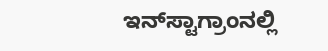ಇನ್‌ಸ್ಟಾಗ್ರಾಂನಲ್ಲಿ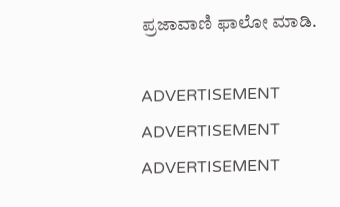ಪ್ರಜಾವಾಣಿ ಫಾಲೋ ಮಾಡಿ.

ADVERTISEMENT
ADVERTISEMENT
ADVERTISEMENT